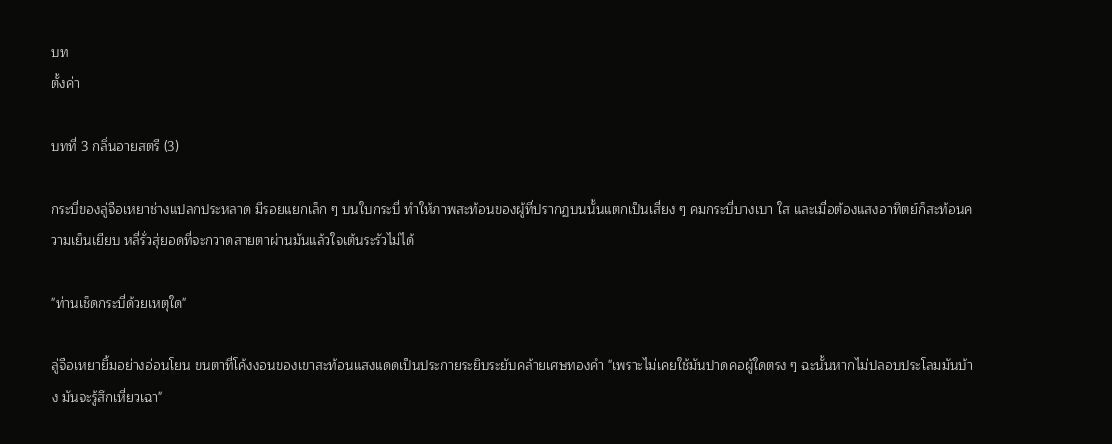บท
ตั้งค่า

บทที่ 3 กลิ่นอายสตรี (3)

กระบี่ของลู่จือเหยาช่างแปลกประหลาด มีรอยแยกเล็ก ๆ บนใบกระบี่ ทำให้ภาพสะท้อนของผู้ที่ปรากฏบนนั้นแตกเป็นเสี่ยง ๆ คมกระบี่บางเบา ใส และเมื่อต้องแสงอาทิตย์ก็สะท้อนความเย็นเยียบ หลี่รั่วสุ่ยอดที่จะกวาดสายตาผ่านมันแล้วใจเต้นระรัวไม่ได้

"ท่านเช็ดกระบี่ด้วยเหตุใด"

ลู่จือเหยายิ้มอย่างอ่อนโยน ขนตาที่โค้งงอนของเขาสะท้อนแสงแดดเป็นประกายระยิบระยับคล้ายเศษทองคำ "เพราะไม่เคยใช้มันปาดคอผู้ใดตรง ๆ ฉะนั้นหากไม่ปลอบประโลมมันบ้าง มันจะรู้สึกเหี่ยวเฉา"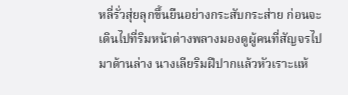หลี่รั่วสุ่ยลุกขึ้นยืนอย่างกระสับกระส่าย ก่อนจะเดินไปที่ริมหน้าต่างพลางมองดูผู้คนที่สัญจรไปมาด้านล่าง นางเลียริมฝีปากแล้วหัวเราะแห้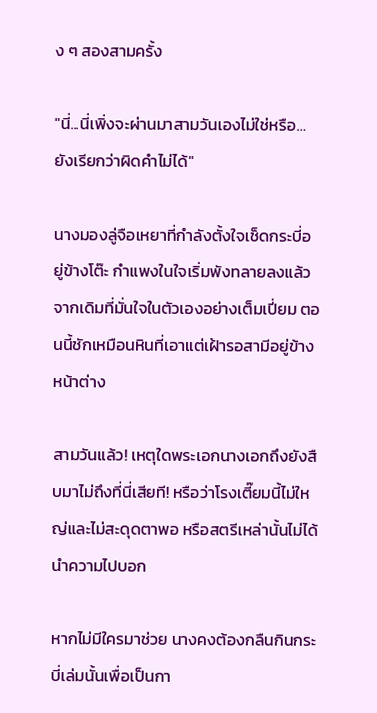ง ๆ สองสามครั้ง

"นี่...นี่เพิ่งจะผ่านมาสามวันเองไม่ใช่หรือ… ยังเรียกว่าผิดคำไม่ได้"

นางมองลู่จือเหยาที่กำลังตั้งใจเช็ดกระบี่อยู่ข้างโต๊ะ กำแพงในใจเริ่มพังทลายลงแล้ว จากเดิมที่มั่นใจในตัวเองอย่างเต็มเปี่ยม ตอนนี้ชักเหมือนหินที่เอาแต่เฝ้ารอสามีอยู่ข้างหน้าต่าง

สามวันแล้ว! เหตุใดพระเอกนางเอกถึงยังสืบมาไม่ถึงที่นี่เสียที! หรือว่าโรงเตี๊ยมนี้ไม่ใหญ่และไม่สะดุดตาพอ หรือสตรีเหล่านั้นไม่ได้นำความไปบอก

หากไม่มีใครมาช่วย นางคงต้องกลืนกินกระบี่เล่มนั้นเพื่อเป็นกา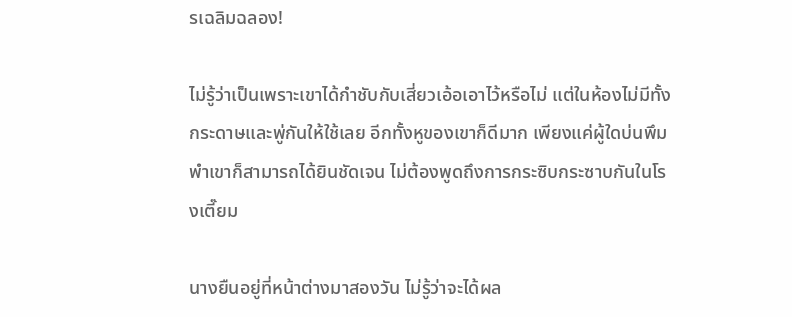รเฉลิมฉลอง!

ไม่รู้ว่าเป็นเพราะเขาได้กำชับกับเสี่ยวเอ้อเอาไว้หรือไม่ แต่ในห้องไม่มีทั้งกระดาษและพู่กันให้ใช้เลย อีกทั้งหูของเขาก็ดีมาก เพียงแค่ผู้ใดบ่นพึมพำเขาก็สามารถได้ยินชัดเจน ไม่ต้องพูดถึงการกระซิบกระซาบกันในโรงเตี๊ยม

นางยืนอยู่ที่หน้าต่างมาสองวัน ไม่รู้ว่าจะได้ผล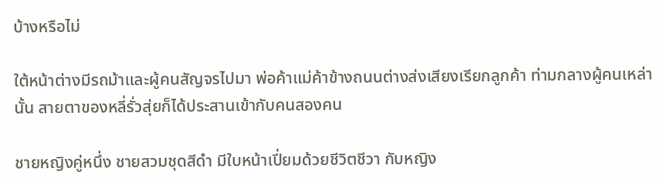บ้างหรือไม่

ใต้หน้าต่างมีรถม้าและผู้คนสัญจรไปมา พ่อค้าแม่ค้าข้างถนนต่างส่งเสียงเรียกลูกค้า ท่ามกลางผู้คนเหล่านั้น สายตาของหลี่รั่วสุ่ยก็ได้ประสานเข้ากับคนสองคน

ชายหญิงคู่หนึ่ง ชายสวมชุดสีดำ มีใบหน้าเปี่ยมด้วยชีวิตชีวา กับหญิง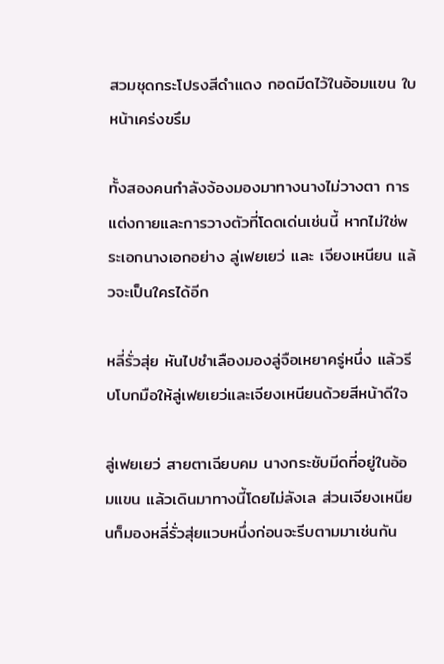สวมชุดกระโปรงสีดำแดง กอดมีดไว้ในอ้อมแขน ใบหน้าเคร่งขรึม

ทั้งสองคนกำลังจ้องมองมาทางนางไม่วางตา การแต่งกายและการวางตัวที่โดดเด่นเช่นนี้ หากไม่ใช่พระเอกนางเอกอย่าง ลู่เฟยเยว่ และ เจียงเหนียน แล้วจะเป็นใครได้อีก

หลี่รั่วสุ่ย หันไปชำเลืองมองลู่จือเหยาครู่หนึ่ง แล้วรีบโบกมือให้ลู่เฟยเยว่และเจียงเหนียนด้วยสีหน้าดีใจ

ลู่เฟยเยว่ สายตาเฉียบคม นางกระชับมีดที่อยู่ในอ้อมแขน แล้วเดินมาทางนี้โดยไม่ลังเล ส่วนเจียงเหนียนก็มองหลี่รั่วสุ่ยแวบหนึ่งก่อนจะรีบตามมาเช่นกัน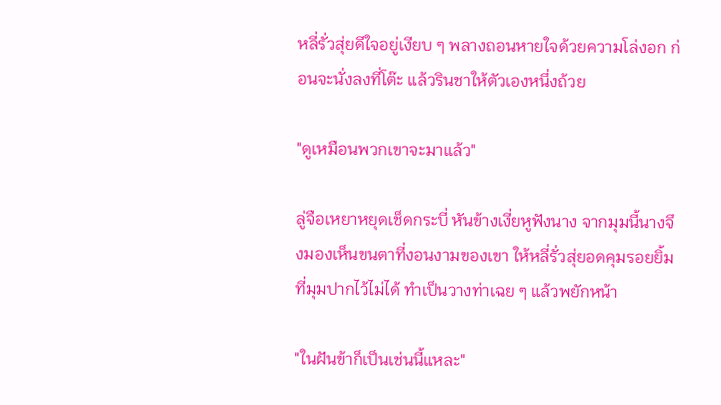หลี่รั่วสุ่ยดีใจอยู่เงียบ ๆ พลางถอนหายใจด้วยความโล่งอก ก่อนจะนั่งลงที่โต๊ะ แล้วรินชาให้ตัวเองหนึ่งถ้วย

"ดูเหมือนพวกเขาจะมาแล้ว"

ลู่จือเหยาหยุดเช็ดกระบี่ หันข้างเงี่ยหูฟังนาง จากมุมนี้นางจึงมองเห็นขนตาที่งอนงามของเขา ให้หลี่รั่วสุ่ยอดคุมรอยยิ้มที่มุมปากไว้ไม่ได้ ทำเป็นวางท่าเฉย ๆ แล้วพยักหน้า

"ในฝันข้าก็เป็นเช่นนี้แหละ"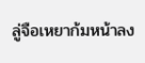ลู่จือเหยาก้มหน้าลง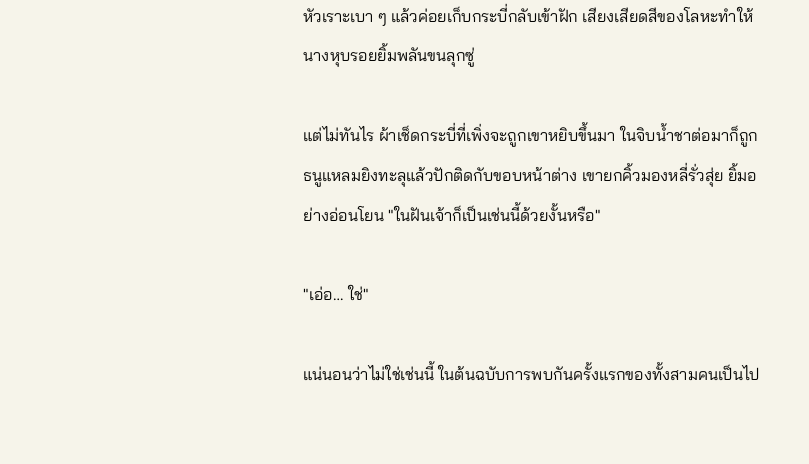หัวเราะเบา ๆ แล้วค่อยเก็บกระบี่กลับเข้าฝัก เสียงเสียดสีของโลหะทำให้นางหุบรอยยิ้มพลันขนลุกซู่

แต่ไม่ทันไร ผ้าเช็ดกระบี่ที่เพิ่งจะถูกเขาหยิบขึ้นมา ในจิบน้ำชาต่อมาก็ถูกธนูแหลมยิงทะลุแล้วปักติดกับขอบหน้าต่าง เขายกคิ้วมองหลี่รั่วสุ่ย ยิ้มอย่างอ่อนโยน "ในฝันเจ้าก็เป็นเช่นนี้ด้วยงั้นหรือ"

"เอ่อ… ใช่"

แน่นอนว่าไม่ใช่เช่นนี้ ในต้นฉบับการพบกันครั้งแรกของทั้งสามคนเป็นไป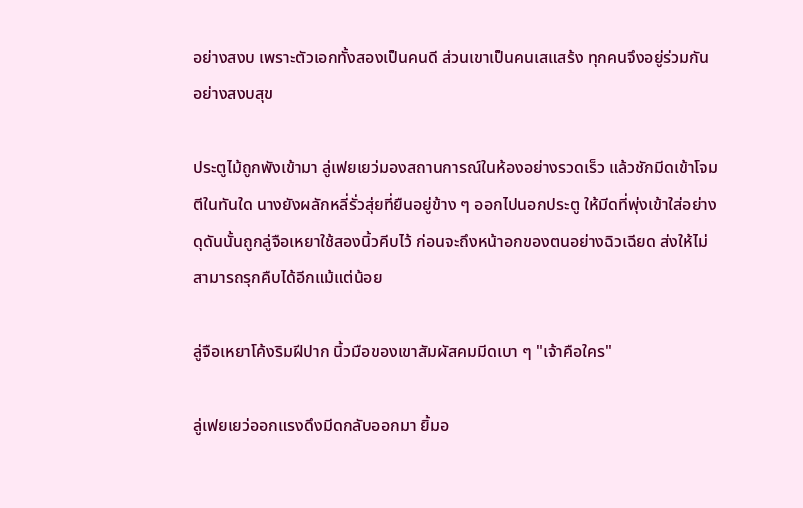อย่างสงบ เพราะตัวเอกทั้งสองเป็นคนดี ส่วนเขาเป็นคนเสแสร้ง ทุกคนจึงอยู่ร่วมกันอย่างสงบสุข

ประตูไม้ถูกพังเข้ามา ลู่เฟยเยว่มองสถานการณ์ในห้องอย่างรวดเร็ว แล้วชักมีดเข้าโจมตีในทันใด นางยังผลักหลี่รั่วสุ่ยที่ยืนอยู่ข้าง ๆ ออกไปนอกประตู ให้มีดที่พุ่งเข้าใส่อย่างดุดันนั้นถูกลู่จือเหยาใช้สองนิ้วคีบไว้ ก่อนจะถึงหน้าอกของตนอย่างฉิวเฉียด ส่งให้ไม่สามารถรุกคืบได้อีกแม้แต่น้อย

ลู่จือเหยาโค้งริมฝีปาก นิ้วมือของเขาสัมผัสคมมีดเบา ๆ "เจ้าคือใคร"

ลู่เฟยเยว่ออกแรงดึงมีดกลับออกมา ยิ้มอ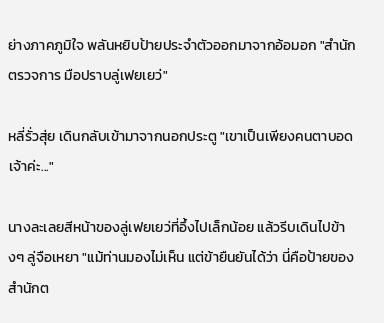ย่างภาคภูมิใจ พลันหยิบป้ายประจำตัวออกมาจากอ้อมอก "สำนักตรวจการ มือปราบลู่เฟยเยว่"

หลี่รั่วสุ่ย เดินกลับเข้ามาจากนอกประตู "เขาเป็นเพียงคนตาบอดเจ้าค่ะ..."

นางละเลยสีหน้าของลู่เฟยเยว่ที่อึ้งไปเล็กน้อย แล้วรีบเดินไปข้างๆ ลู่จือเหยา "แม้ท่านมองไม่เห็น แต่ข้ายืนยันได้ว่า นี่คือป้ายของสำนักต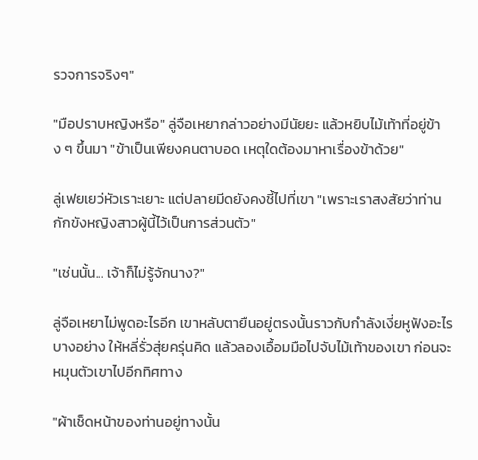รวจการจริงๆ"

"มือปราบหญิงหรือ" ลู่จือเหยากล่าวอย่างมีนัยยะ แล้วหยิบไม้เท้าที่อยู่ข้าง ๆ ขึ้นมา "ข้าเป็นเพียงคนตาบอด เหตุใดต้องมาหาเรื่องข้าด้วย"

ลู่เฟยเยว่หัวเราะเยาะ แต่ปลายมีดยังคงชี้ไปที่เขา "เพราะเราสงสัยว่าท่านกักขังหญิงสาวผู้นี้ไว้เป็นการส่วนตัว"

"เช่นนั้น... เจ้าก็ไม่รู้จักนาง?"

ลู่จือเหยาไม่พูดอะไรอีก เขาหลับตายืนอยู่ตรงนั้นราวกับกำลังเงี่ยหูฟังอะไรบางอย่าง ให้หลี่รั่วสุ่ยครุ่นคิด แล้วลองเอื้อมมือไปจับไม้เท้าของเขา ก่อนจะหมุนตัวเขาไปอีกทิศทาง

"ผ้าเช็ดหน้าของท่านอยู่ทางนั้น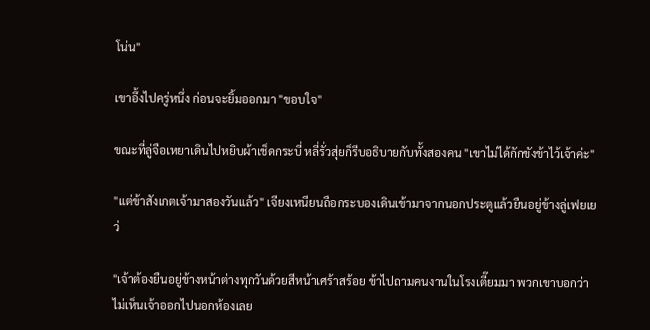โน่น"

เขาอึ้งไปครู่หนึ่ง ก่อนจะยิ้มออกมา "ขอบใจ"

ขณะที่ลู่จือเหยาเดินไปหยิบผ้าเช็ดกระบี่ หลี่รั่วสุ่ยก็รีบอธิบายกับทั้งสองคน "เขาไม่ได้กักขังข้าไว้เจ้าค่ะ"

"แต่ข้าสังเกตเจ้ามาสองวันแล้ว" เจียงเหนียนถือกระบองเดินเข้ามาจากนอกประตูแล้วยืนอยู่ข้างลู่เฟยเยว่

"เจ้าต้องยืนอยู่ข้างหน้าต่างทุกวันด้วยสีหน้าเศร้าสร้อย ข้าไปถามคนงานในโรงเตี๊ยมมา พวกเขาบอกว่าไม่เห็นเจ้าออกไปนอกห้องเลย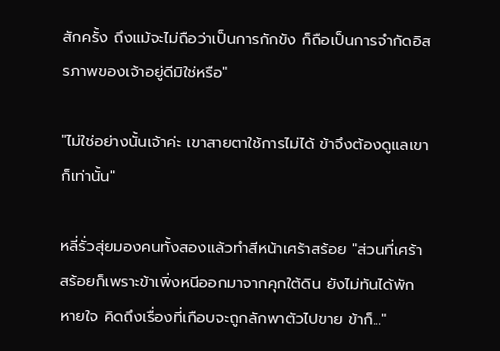สักครั้ง ถึงแม้จะไม่ถือว่าเป็นการกักขัง ก็ถือเป็นการจำกัดอิสรภาพของเจ้าอยู่ดีมิใช่หรือ"

"ไม่ใช่อย่างนั้นเจ้าค่ะ เขาสายตาใช้การไม่ได้ ข้าจึงต้องดูแลเขาก็เท่านั้น"

หลี่รั่วสุ่ยมองคนทั้งสองแล้วทำสีหน้าเศร้าสร้อย "ส่วนที่เศร้าสร้อยก็เพราะข้าเพิ่งหนีออกมาจากคุกใต้ดิน ยังไม่ทันได้พักหายใจ คิดถึงเรื่องที่เกือบจะถูกลักพาตัวไปขาย ข้าก็..."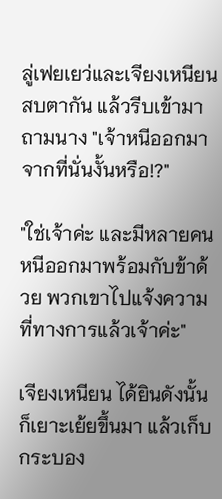ลู่เฟยเยว่และเจียงเหนียนสบตากัน แล้วรีบเข้ามาถามนาง "เจ้าหนีออกมาจากที่นั่นงั้นหรือ!?"

"ใช่เจ้าค่ะ และมีหลายคนหนีออกมาพร้อมกับข้าด้วย พวกเขาไปแจ้งความที่ทางการแล้วเจ้าค่ะ"

เจียงเหนียน ได้ยินดังนั้นก็เยาะเย้ยขึ้นมา แล้วเก็บกระบอง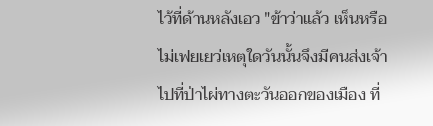ไว้ที่ด้านหลังเอว "ข้าว่าแล้ว เห็นหรือไม่เฟยเยว่เหตุใดวันนั้นจึงมีคนส่งเจ้าไปที่ป่าไผ่ทางตะวันออกของเมือง ที่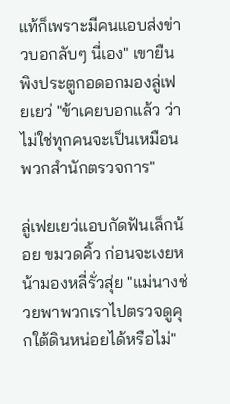แท้ก็เพราะมีคนแอบส่งข่าวบอกลับๆ นี่เอง" เขายืนพิงประตูกอดอกมองลู่เฟยเยว่ "ข้าเคยบอกแล้ว ว่าไม่ใช่ทุกคนจะเป็นเหมือนพวกสำนักตรวจการ"

ลู่เฟยเยว่แอบกัดฟันเล็กน้อย ขมวดคิ้ว ก่อนจะเงยหน้ามองหลี่รั่วสุ่ย "แม่นางช่วยพาพวกเราไปตรวจดูคุกใต้ดินหน่อยได้หรือไม่"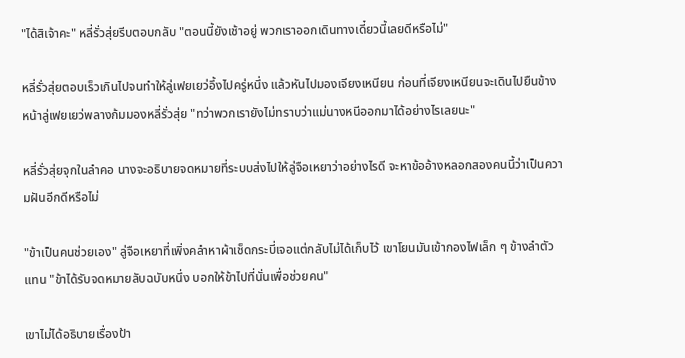"ได้สิเจ้าคะ" หลี่รั่วสุ่ยรีบตอบกลับ "ตอนนี้ยังเช้าอยู่ พวกเราออกเดินทางเดี๋ยวนี้เลยดีหรือไม่"

หลี่รั่วสุ่ยตอบเร็วเกินไปจนทำให้ลู่เฟยเยว่อึ้งไปครู่หนึ่ง แล้วหันไปมองเจียงเหนียน ก่อนที่เจียงเหนียนจะเดินไปยืนข้างหน้าลู่เฟยเยว่พลางก้มมองหลี่รั่วสุ่ย "ทว่าพวกเรายังไม่ทราบว่าแม่นางหนีออกมาได้อย่างไรเลยนะ"

หลี่รั่วสุ่ยจุกในลำคอ นางจะอธิบายจดหมายที่ระบบส่งไปให้ลู่จือเหยาว่าอย่างไรดี จะหาข้ออ้างหลอกสองคนนี้ว่าเป็นความฝันอีกดีหรือไม่

"ข้าเป็นคนช่วยเอง" ลู่จือเหยาที่เพิ่งคลำหาผ้าเช็ดกระบี่เจอแต่กลับไม่ได้เก็บไว้ เขาโยนมันเข้ากองไฟเล็ก ๆ ข้างลำตัวแทน "ข้าได้รับจดหมายลับฉบับหนึ่ง บอกให้ข้าไปที่นั่นเพื่อช่วยคน"

เขาไม่ได้อธิบายเรื่องป้า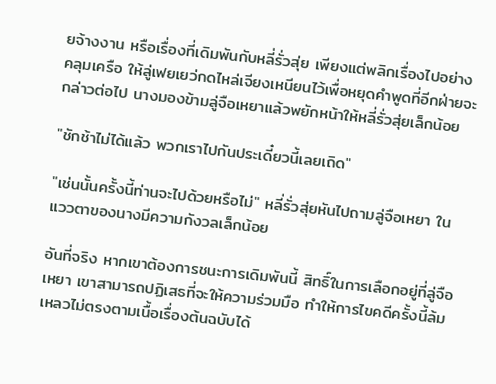ยจ้างงาน หรือเรื่องที่เดิมพันกับหลี่รั่วสุ่ย เพียงแต่พลิกเรื่องไปอย่างคลุมเครือ ให้ลู่เฟยเยว่กดไหล่เจียงเหนียนไว้เพื่อหยุดคำพูดที่อีกฝ่ายจะกล่าวต่อไป นางมองข้ามลู่จือเหยาแล้วพยักหน้าให้หลี่รั่วสุ่ยเล็กน้อย

"ชักช้าไม่ได้แล้ว พวกเราไปกันประเดี๋ยวนี้เลยเถิด"

"เช่นนั้นครั้งนี้ท่านจะไปด้วยหรือไม่" หลี่รั่วสุ่ยหันไปถามลู่จือเหยา ในแววตาของนางมีความกังวลเล็กน้อย

อันที่จริง หากเขาต้องการชนะการเดิมพันนี้ สิทธิ์ในการเลือกอยู่ที่ลู่จือเหยา เขาสามารถปฏิเสธที่จะให้ความร่วมมือ ทำให้การไขคดีครั้งนี้ล้มเหลวไม่ตรงตามเนื้อเรื่องต้นฉบับได้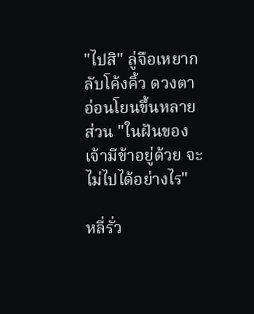"ไปสิ" ลู่จือเหยากลับโค้งคิ้ว ดวงตาอ่อนโยนขึ้นหลายส่วน "ในฝันของเจ้ามีข้าอยู่ด้วย จะไม่ไปได้อย่างไร"

หลี่รั่ว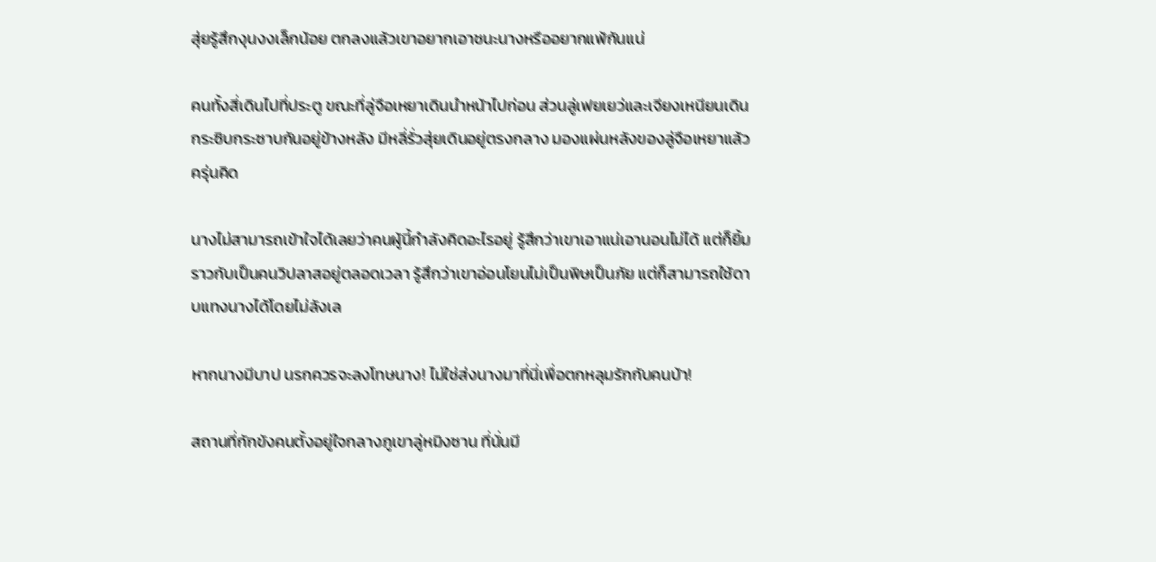สุ่ยรู้สึกงุนงงเล็กน้อย ตกลงแล้วเขาอยากเอาชนะนางหรืออยากแพ้กันแน่

คนทั้งสี่เดินไปที่ประตู ขณะที่ลู่จือเหยาเดินนำหน้าไปก่อน ส่วนลู่เฟยเยว่และเจียงเหนียนเดินกระซิบกระซาบกันอยู่ข้างหลัง มีหลี่รั่วสุ่ยเดินอยู่ตรงกลาง มองแผ่นหลังของลู่จือเหยาแล้วครุ่นคิด

นางไม่สามารถเข้าใจได้เลยว่าคนผู้นี้กำลังคิดอะไรอยู่ รู้สึกว่าเขาเอาแน่เอานอนไม่ได้ แต่ก็ยิ้มราวกับเป็นคนวิปลาสอยู่ตลอดเวลา รู้สึกว่าเขาอ่อนโยนไม่เป็นพิษเป็นภัย แต่ก็สามารถใช้ดาบแทงนางได้โดยไม่ลังเล

หากนางมีบาป นรกควรจะลงโทษนาง! ไม่ใช่ส่งนางมาที่นี่เพื่อตกหลุมรักกับคนบ้า!

สถานที่กักขังคนตั้งอยู่ใจกลางภูเขาลู่หมิงซาน ที่นั่นมี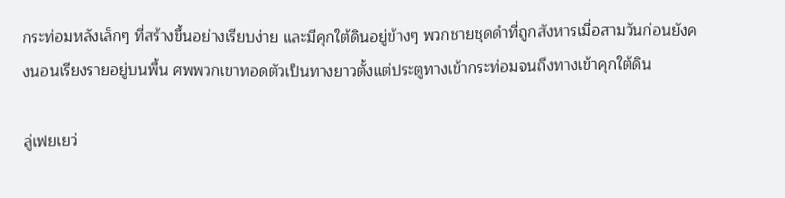กระท่อมหลังเล็กๆ ที่สร้างขึ้นอย่างเรียบง่าย และมีคุกใต้ดินอยู่ข้างๆ พวกชายชุดดำที่ถูกสังหารเมื่อสามวันก่อนยังคงนอนเรียงรายอยู่บนพื้น ศพพวกเขาทอดตัวเป็นทางยาวตั้งแต่ประตูทางเข้ากระท่อมจนถึงทางเข้าคุกใต้ดิน

ลู่เฟยเยว่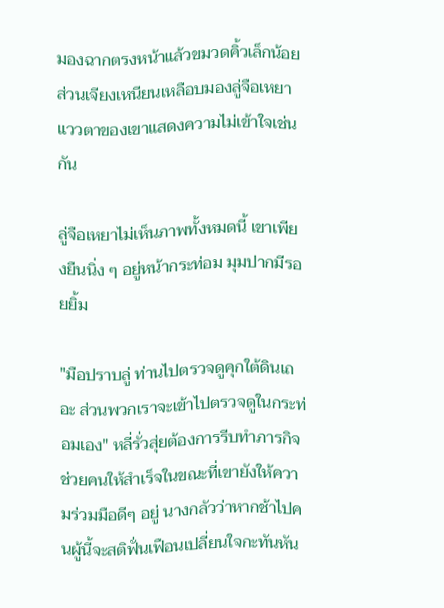มองฉากตรงหน้าแล้วขมวดคิ้วเล็กน้อย ส่วนเจียงเหนียนเหลือบมองลู่จือเหยา แววตาของเขาแสดงความไม่เข้าใจเช่นกัน

ลู่จือเหยาไม่เห็นภาพทั้งหมดนี้ เขาเพียงยืนนิ่ง ๆ อยู่หน้ากระท่อม มุมปากมีรอยยิ้ม

"มือปราบลู่ ท่านไปตรวจดูคุกใต้ดินเถอะ ส่วนพวกเราจะเข้าไปตรวจดูในกระท่อมเอง" หลี่รั่วสุ่ยต้องการรีบทำภารกิจช่วยคนให้สำเร็จในขณะที่เขายังให้ความร่วมมือดีๆ อยู่ นางกลัวว่าหากช้าไปคนผู้นี้จะสติฟั่นเฟือนเปลี่ยนใจกะทันหัน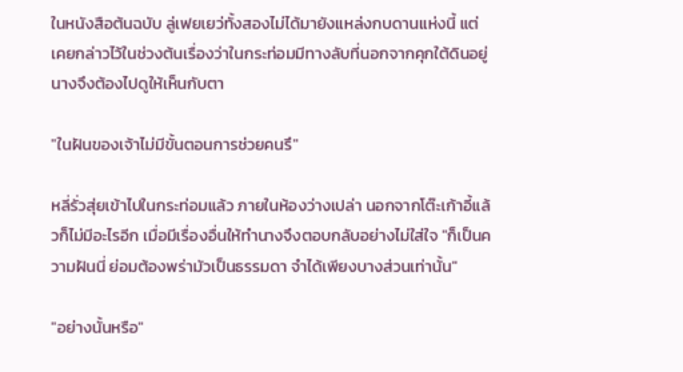ในหนังสือต้นฉบับ ลู่เฟยเยว่ทั้งสองไม่ได้มายังแหล่งกบดานแห่งนี้ แต่เคยกล่าวไว้ในช่วงต้นเรื่องว่าในกระท่อมมีทางลับที่นอกจากคุกใต้ดินอยู่ นางจึงต้องไปดูให้เห็นกับตา

"ในฝันของเจ้าไม่มีขั้นตอนการช่วยคนรึ"

หลี่รั่วสุ่ยเข้าไปในกระท่อมแล้ว ภายในห้องว่างเปล่า นอกจากโต๊ะเก้าอี้แล้วก็ไม่มีอะไรอีก เมื่อมีเรื่องอื่นให้ทำนางจึงตอบกลับอย่างไม่ใส่ใจ "ก็เป็นความฝันนี่ ย่อมต้องพร่ามัวเป็นธรรมดา จำได้เพียงบางส่วนเท่านั้น"

"อย่างนั้นหรือ"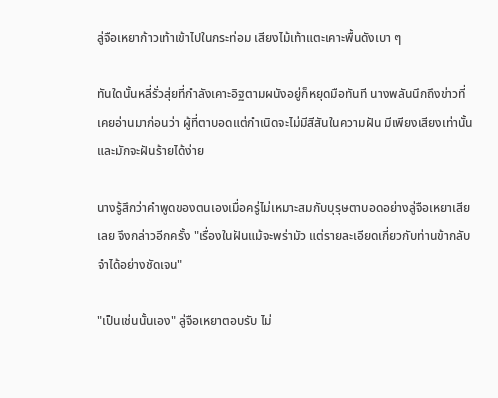ลู่จือเหยาก้าวเท้าเข้าไปในกระท่อม เสียงไม้เท้าแตะเคาะพื้นดังเบา ๆ

ทันใดนั้นหลี่รั่วสุ่ยที่กำลังเคาะอิฐตามผนังอยู่ก็หยุดมือทันที นางพลันนึกถึงข่าวที่เคยอ่านมาก่อนว่า ผู้ที่ตาบอดแต่กำเนิดจะไม่มีสีสันในความฝัน มีเพียงเสียงเท่านั้น และมักจะฝันร้ายได้ง่าย

นางรู้สึกว่าคำพูดของตนเองเมื่อครู่ไม่เหมาะสมกับบุรุษตาบอดอย่างลู่จือเหยาเสียเลย จึงกล่าวอีกครั้ง "เรื่องในฝันแม้จะพร่ามัว แต่รายละเอียดเกี่ยวกับท่านข้ากลับจำได้อย่างชัดเจน"

"เป็นเช่นนั้นเอง" ลู่จือเหยาตอบรับ ไม่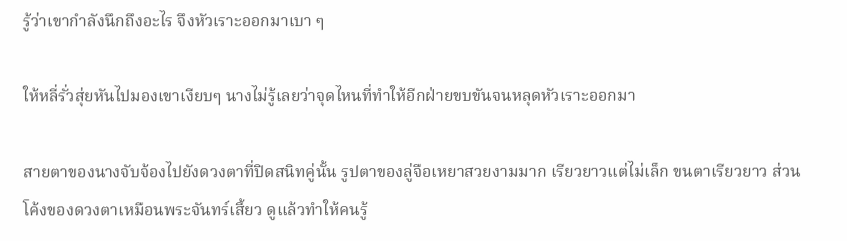รู้ว่าเขากำลังนึกถึงอะไร จึงหัวเราะออกมาเบา ๆ

ให้หลี่รั่วสุ่ยหันไปมองเขาเงียบๆ นางไม่รู้เลยว่าจุดไหนที่ทำให้อีกฝ่ายขบขันจนหลุดหัวเราะออกมา

สายตาของนางจับจ้องไปยังดวงตาที่ปิดสนิทคู่นั้น รูปตาของลู่จือเหยาสวยงามมาก เรียวยาวแต่ไม่เล็ก ขนตาเรียวยาว ส่วนโค้งของดวงตาเหมือนพระจันทร์เสี้ยว ดูแล้วทำให้คนรู้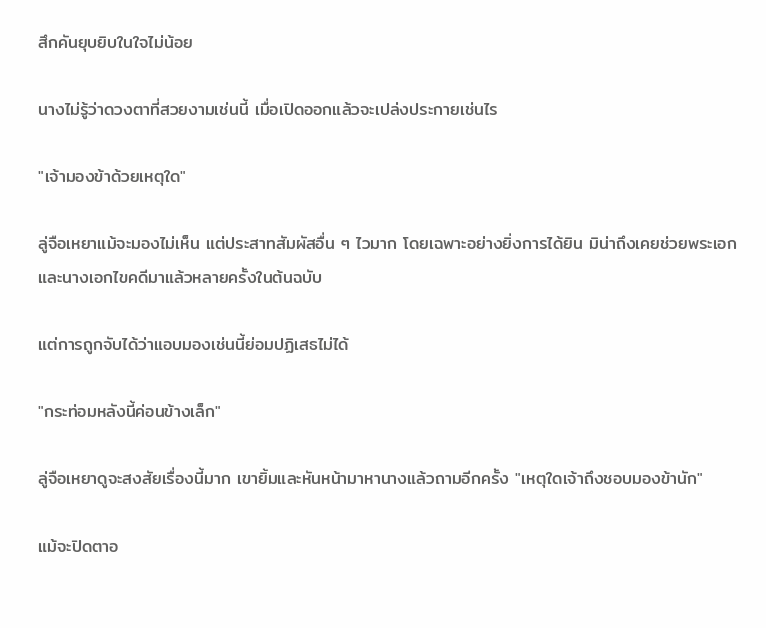สึกคันยุบยิบในใจไม่น้อย

นางไม่รู้ว่าดวงตาที่สวยงามเช่นนี้ เมื่อเปิดออกแล้วจะเปล่งประกายเช่นไร

"เจ้ามองข้าด้วยเหตุใด"

ลู่จือเหยาแม้จะมองไม่เห็น แต่ประสาทสัมผัสอื่น ๆ ไวมาก โดยเฉพาะอย่างยิ่งการได้ยิน มิน่าถึงเคยช่วยพระเอกและนางเอกไขคดีมาแล้วหลายครั้งในต้นฉบับ

แต่การถูกจับได้ว่าแอบมองเช่นนี้ย่อมปฏิเสธไม่ได้

"กระท่อมหลังนี้ค่อนข้างเล็ก"

ลู่จือเหยาดูจะสงสัยเรื่องนี้มาก เขายิ้มและหันหน้ามาหานางแล้วถามอีกครั้ง "เหตุใดเจ้าถึงชอบมองข้านัก"

แม้จะปิดตาอ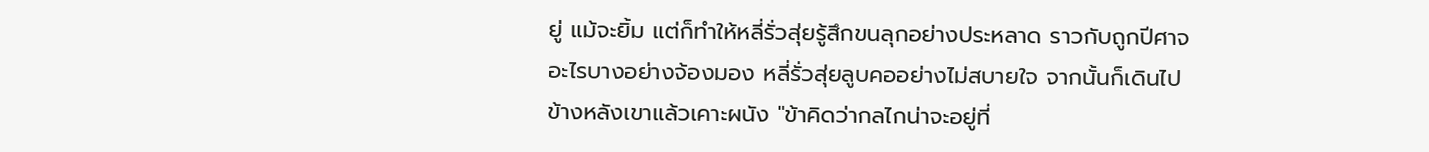ยู่ แม้จะยิ้ม แต่ก็ทำให้หลี่รั่วสุ่ยรู้สึกขนลุกอย่างประหลาด ราวกับถูกปีศาจอะไรบางอย่างจ้องมอง หลี่รั่วสุ่ยลูบคออย่างไม่สบายใจ จากนั้นก็เดินไปข้างหลังเขาแล้วเคาะผนัง "ข้าคิดว่ากลไกน่าจะอยู่ที่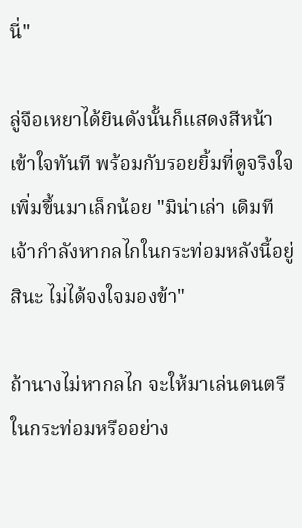นี่"

ลู่จือเหยาได้ยินดังนั้นก็แสดงสีหน้าเข้าใจทันที พร้อมกับรอยยิ้มที่ดูจริงใจเพิ่มขึ้นมาเล็กน้อย "มิน่าเล่า เดิมทีเจ้ากำลังหากลไกในกระท่อมหลังนี้อยู่สินะ ไม่ได้จงใจมองข้า"

ถ้านางไม่หากลไก จะให้มาเล่นดนตรีในกระท่อมหรืออย่าง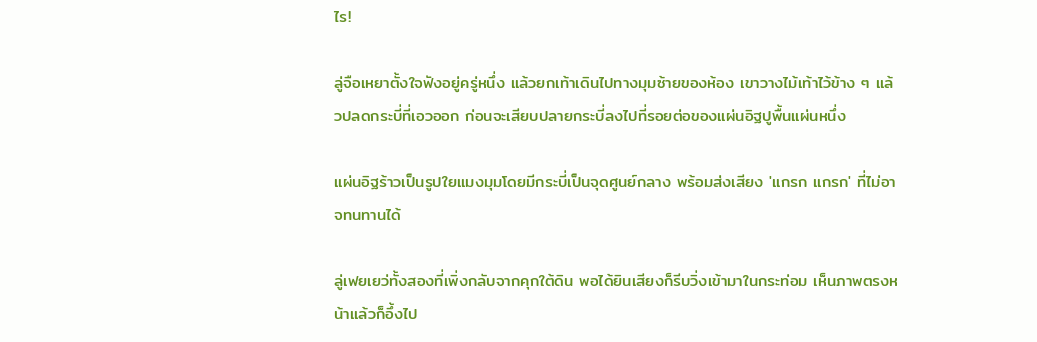ไร!

ลู่จือเหยาตั้งใจฟังอยู่ครู่หนึ่ง แล้วยกเท้าเดินไปทางมุมซ้ายของห้อง เขาวางไม้เท้าไว้ข้าง ๆ แล้วปลดกระบี่ที่เอวออก ก่อนจะเสียบปลายกระบี่ลงไปที่รอยต่อของแผ่นอิฐปูพื้นแผ่นหนึ่ง

แผ่นอิฐร้าวเป็นรูปใยแมงมุมโดยมีกระบี่เป็นจุดศูนย์กลาง พร้อมส่งเสียง 'แกรก แกรก' ที่ไม่อาจทนทานได้

ลู่เฟยเยว่ทั้งสองที่เพิ่งกลับจากคุกใต้ดิน พอได้ยินเสียงก็รีบวิ่งเข้ามาในกระท่อม เห็นภาพตรงหน้าแล้วก็อึ้งไป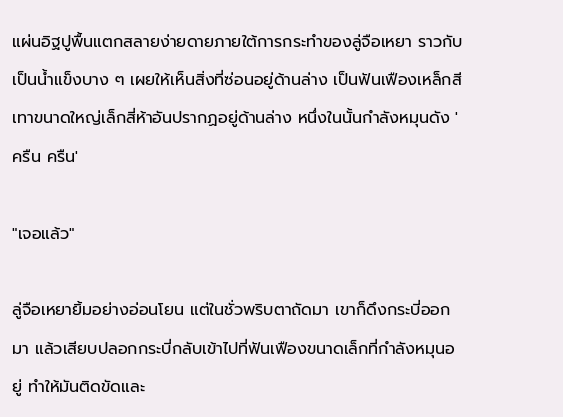แผ่นอิฐปูพื้นแตกสลายง่ายดายภายใต้การกระทำของลู่จือเหยา ราวกับเป็นน้ำแข็งบาง ๆ เผยให้เห็นสิ่งที่ซ่อนอยู่ด้านล่าง เป็นฟันเฟืองเหล็กสีเทาขนาดใหญ่เล็กสี่ห้าอันปรากฏอยู่ด้านล่าง หนึ่งในนั้นกำลังหมุนดัง 'ครืน ครืน'

"เจอแล้ว"

ลู่จือเหยายิ้มอย่างอ่อนโยน แต่ในชั่วพริบตาถัดมา เขาก็ดึงกระบี่ออกมา แล้วเสียบปลอกกระบี่กลับเข้าไปที่ฟันเฟืองขนาดเล็กที่กำลังหมุนอยู่ ทำให้มันติดขัดและ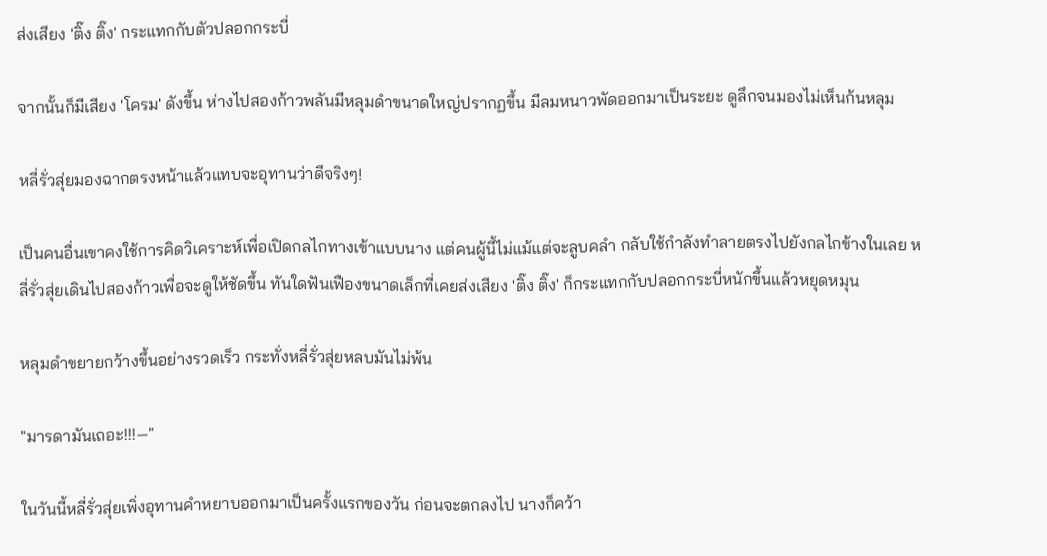ส่งเสียง 'ติ๊ง ติ๊ง' กระแทกกับตัวปลอกกระบี่

จากนั้นก็มีเสียง 'โครม' ดังขึ้น ห่างไปสองก้าวพลันมีหลุมดำขนาดใหญ่ปรากฏขึ้น มีลมหนาวพัดออกมาเป็นระยะ ดูลึกจนมองไม่เห็นก้นหลุม

หลี่รั่วสุ่ยมองฉากตรงหน้าแล้วแทบจะอุทานว่าดีจริงๆ!

เป็นคนอื่นเขาคงใช้การคิดวิเคราะห์เพื่อเปิดกลไกทางเข้าแบบนาง แต่คนผู้นี้ไม่แม้แต่จะลูบคลำ กลับใช้กำลังทำลายตรงไปยังกลไกข้างในเลย หลี่รั่วสุ่ยเดินไปสองก้าวเพื่อจะดูให้ชัดขึ้น ทันใดฟันเฟืองขนาดเล็กที่เคยส่งเสียง 'ติ๊ง ติ๊ง' ก็กระแทกกับปลอกกระบี่หนักขึ้นแล้วหยุดหมุน

หลุมดำขยายกว้างขึ้นอย่างรวดเร็ว กระทั่งหลี่รั่วสุ่ยหลบมันไม่พ้น

"มารดามันเถอะ!!!—"

ในวันนี้หลี่รั่วสุ่ยเพิ่งอุทานคำหยาบออกมาเป็นครั้งแรกของวัน ก่อนจะตกลงไป นางก็คว้า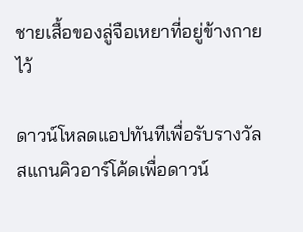ชายเสื้อของลู่จือเหยาที่อยู่ข้างกายไว้

ดาวน์โหลดแอปทันทีเพื่อรับรางวัล
สแกนคิวอาร์โค้ดเพื่อดาวน์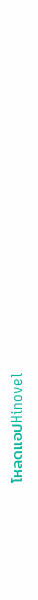โหลดแอปHinovel